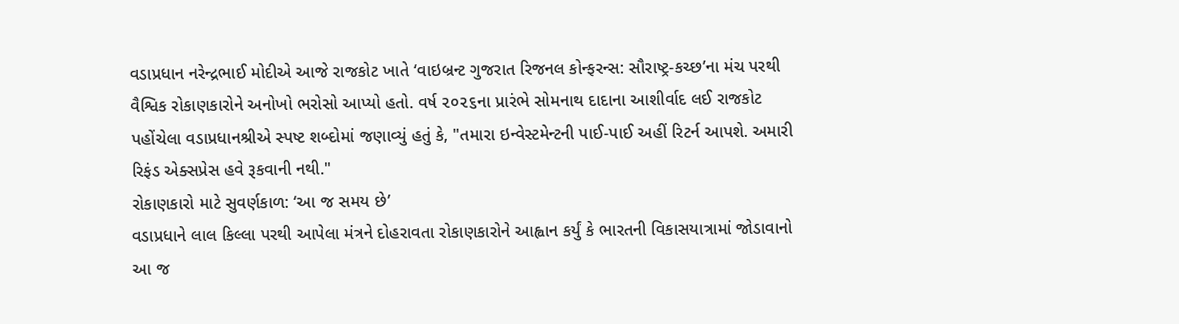વડાપ્રધાન નરેન્દ્રભાઈ મોદીએ આજે રાજકોટ ખાતે ‘વાઇબ્રન્ટ ગુજરાત રિજનલ કોન્ફરન્સ: સૌરાષ્ટ્ર-કચ્છ’ના મંચ પરથી વૈશ્વિક રોકાણકારોને અનોખો ભરોસો આપ્યો હતો. વર્ષ ૨૦૨૬ના પ્રારંભે સોમનાથ દાદાના આશીર્વાદ લઈ રાજકોટ પહોંચેલા વડાપ્રધાનશ્રીએ સ્પષ્ટ શબ્દોમાં જણાવ્યું હતું કે, "તમારા ઇન્વેસ્ટમેન્ટની પાઈ-પાઈ અહીં રિટર્ન આપશે. અમારી રિફંડ એક્સપ્રેસ હવે રૂકવાની નથી."
રોકાણકારો માટે સુવર્ણકાળ: ‘આ જ સમય છે’
વડાપ્રધાને લાલ કિલ્લા પરથી આપેલા મંત્રને દોહરાવતા રોકાણકારોને આહ્વાન કર્યું કે ભારતની વિકાસયાત્રામાં જોડાવાનો આ જ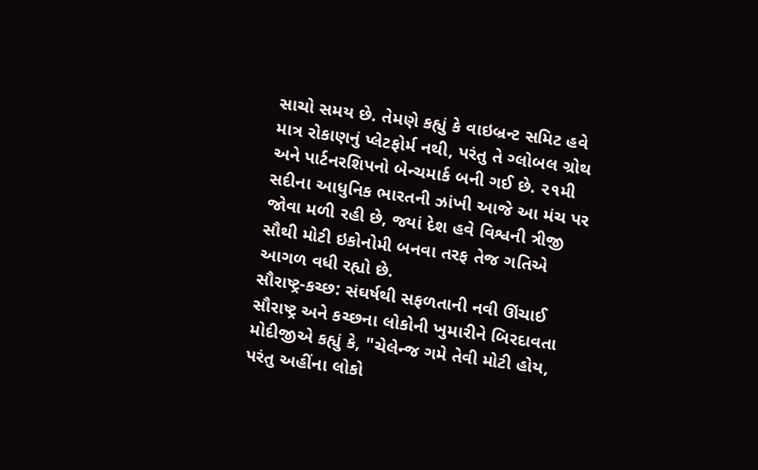સાચો સમય છે. તેમણે કહ્યું કે વાઇબ્રન્ટ સમિટ હવે માત્ર રોકાણનું પ્લેટફોર્મ નથી, પરંતુ તે ગ્લોબલ ગ્રોથ અને પાર્ટનરશિપનો બેન્ચમાર્ક બની ગઈ છે. ૨૧મી સદીના આધુનિક ભારતની ઝાંખી આજે આ મંચ પર જોવા મળી રહી છે, જ્યાં દેશ હવે વિશ્વની ત્રીજી સૌથી મોટી ઇકોનોમી બનવા તરફ તેજ ગતિએ આગળ વધી રહ્યો છે.
સૌરાષ્ટ્ર-કચ્છ: સંઘર્ષથી સફળતાની નવી ઊંચાઈ
સૌરાષ્ટ્ર અને કચ્છના લોકોની ખુમારીને બિરદાવતા મોદીજીએ કહ્યું કે, "ચેલેન્જ ગમે તેવી મોટી હોય, પરંતુ અહીંના લોકો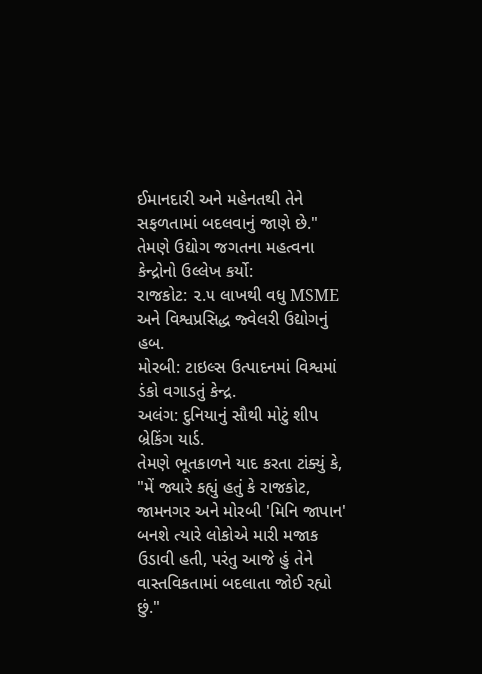ઈમાનદારી અને મહેનતથી તેને સફળતામાં બદલવાનું જાણે છે." તેમણે ઉદ્યોગ જગતના મહત્વના કેન્દ્રોનો ઉલ્લેખ કર્યો:
રાજકોટ: ૨.૫ લાખથી વધુ MSME અને વિશ્વપ્રસિદ્ધ જ્વેલરી ઉદ્યોગનું હબ.
મોરબી: ટાઇલ્સ ઉત્પાદનમાં વિશ્વમાં ડંકો વગાડતું કેન્દ્ર.
અલંગ: દુનિયાનું સૌથી મોટું શીપ બ્રેકિંગ યાર્ડ.
તેમણે ભૂતકાળને યાદ કરતા ટાંક્યું કે, "મેં જ્યારે કહ્યું હતું કે રાજકોટ, જામનગર અને મોરબી 'મિનિ જાપાન' બનશે ત્યારે લોકોએ મારી મજાક ઉડાવી હતી, પરંતુ આજે હું તેને વાસ્તવિકતામાં બદલાતા જોઈ રહ્યો છું."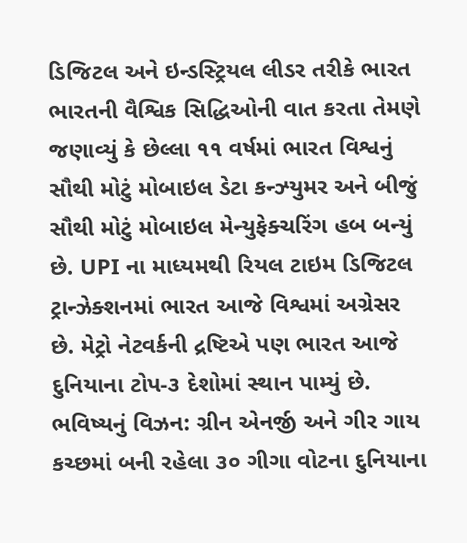ડિજિટલ અને ઇન્ડસ્ટ્રિયલ લીડર તરીકે ભારત
ભારતની વૈશ્વિક સિદ્ધિઓની વાત કરતા તેમણે જણાવ્યું કે છેલ્લા ૧૧ વર્ષમાં ભારત વિશ્વનું સૌથી મોટું મોબાઇલ ડેટા કન્ઝ્યુમર અને બીજું સૌથી મોટું મોબાઇલ મેન્યુફેક્ચરિંગ હબ બન્યું છે. UPI ના માધ્યમથી રિયલ ટાઇમ ડિજિટલ ટ્રાન્ઝેક્શનમાં ભારત આજે વિશ્વમાં અગ્રેસર છે. મેટ્રો નેટવર્કની દ્રષ્ટિએ પણ ભારત આજે દુનિયાના ટોપ-૩ દેશોમાં સ્થાન પામ્યું છે.
ભવિષ્યનું વિઝન: ગ્રીન એનર્જી અને ગીર ગાય
કચ્છમાં બની રહેલા ૩૦ ગીગા વોટના દુનિયાના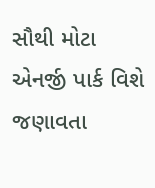સૌથી મોટા એનર્જી પાર્ક વિશે જણાવતા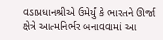વડાપ્રધાનશ્રીએ ઉમેર્યું કે ભારતને ઊર્જા ક્ષેત્રે આત્મનિર્ભર બનાવવામાં આ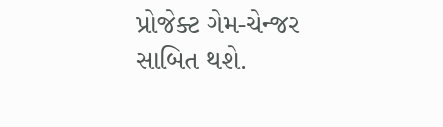પ્રોજેક્ટ ગેમ-ચેન્જર સાબિત થશે.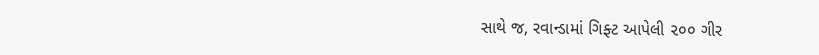સાથે જ, રવાન્ડામાં ગિફ્ટ આપેલી ૨૦૦ ગીર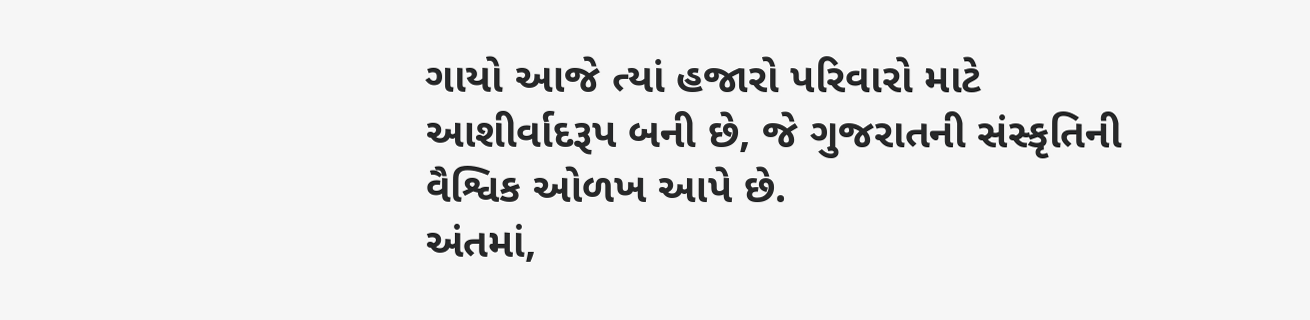ગાયો આજે ત્યાં હજારો પરિવારો માટે આશીર્વાદરૂપ બની છે, જે ગુજરાતની સંસ્કૃતિની વૈશ્વિક ઓળખ આપે છે.
અંતમાં,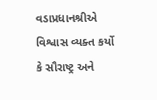વડાપ્રધાનશ્રીએ વિશ્વાસ વ્યક્ત કર્યો કે સૌરાષ્ટ્ર અને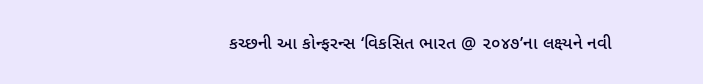કચ્છની આ કોન્ફરન્સ ‘વિકસિત ભારત @ ૨૦૪૭’ના લક્ષ્યને નવી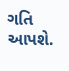ગતિ આપશે.